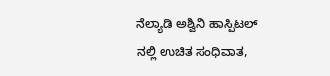ನೆಲ್ಯಾಡಿ ಅಶ್ವಿನಿ ಹಾಸ್ಪಿಟಲ್ ನಲ್ಲಿ ಉಚಿತ ಸಂಧಿವಾತ,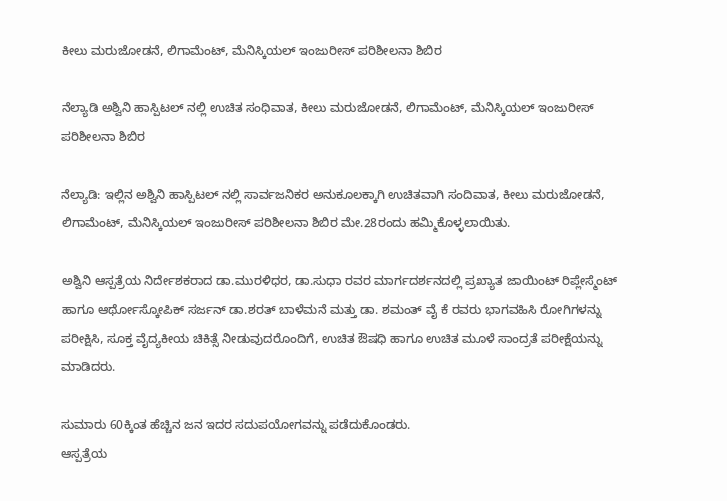ಕೀಲು ಮರುಜೋಡನೆ, ಲಿಗಾಮೆಂಟ್, ಮೆನಿಸ್ಕಿಯಲ್ ಇಂಜುರೀಸ್ ಪರಿಶೀಲನಾ ಶಿಬಿರ

ನೆಲ್ಯಾಡಿ ಅಶ್ವಿನಿ ಹಾಸ್ಪಿಟಲ್ ನಲ್ಲಿ ಉಚಿತ ಸಂಧಿವಾತ, ಕೀಲು ಮರುಜೋಡನೆ, ಲಿಗಾಮೆಂಟ್, ಮೆನಿಸ್ಕಿಯಲ್ ಇಂಜುರೀಸ್ ಪರಿಶೀಲನಾ ಶಿಬಿರ

ನೆಲ್ಯಾಡಿ: ಇಲ್ಲಿನ ಅಶ್ವಿನಿ ಹಾಸ್ಪಿಟಲ್ ನಲ್ಲಿ ಸಾರ್ವಜನಿಕರ ಅನುಕೂಲಕ್ಕಾಗಿ ಉಚಿತವಾಗಿ ಸಂದಿವಾತ, ಕೀಲು ಮರುಜೋಡನೆ, ಲಿಗಾಮೆಂಟ್, ಮೆನಿಸ್ಕಿಯಲ್ ಇಂಜುರೀಸ್ ಪರಿಶೀಲನಾ ಶಿಬಿರ ಮೇ.28ರಂದು ಹಮ್ಮಿಕೊಳ್ಳಲಾಯಿತು.

ಅಶ್ವಿನಿ ಆಸ್ಪತ್ರೆಯ ನಿರ್ದೇಶಕರಾದ ಡಾ.ಮುರಳಿಧರ, ಡಾ.ಸುಧಾ ರವರ ಮಾರ್ಗದರ್ಶನದಲ್ಲಿ ಪ್ರಖ್ಯಾತ ಜಾಯಿಂಟ್ ರಿಪ್ಲೇಸ್ಮೆಂಟ್ ಹಾಗೂ ಆರ್ಥೋಸ್ಕೋಪಿಕ್ ಸರ್ಜನ್ ಡಾ.ಶರತ್ ಬಾಳೆಮನೆ ಮತ್ತು ಡಾ. ಶಮಂತ್ ವೈ ಕೆ ರವರು ಭಾಗವಹಿಸಿ ರೋಗಿಗಳನ್ನು ಪರೀಕ್ಷಿಸಿ, ಸೂಕ್ತ ವೈದ್ಯಕೀಯ ಚಿಕಿತ್ಸೆ ನೀಡುವುದರೊಂದಿಗೆ, ಉಚಿತ ಔಷಧಿ ಹಾಗೂ ಉಚಿತ ಮೂಳೆ ಸಾಂದ್ರತೆ ಪರೀಕ್ಷೆಯನ್ನು ಮಾಡಿದರು.

ಸುಮಾರು 60ಕ್ಕಿಂತ ಹೆಚ್ಚಿನ ಜನ ಇದರ ಸದುಪಯೋಗವನ್ನು ಪಡೆದುಕೊಂಡರು.
ಆಸ್ಪತ್ರೆಯ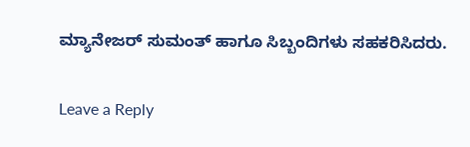ಮ್ಯಾನೇಜರ್ ಸುಮಂತ್ ಹಾಗೂ ಸಿಬ್ಬಂದಿಗಳು ಸಹಕರಿಸಿದರು.

Leave a Reply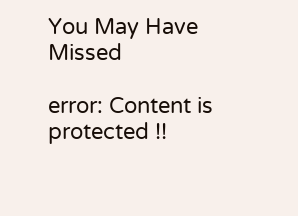You May Have Missed

error: Content is protected !!